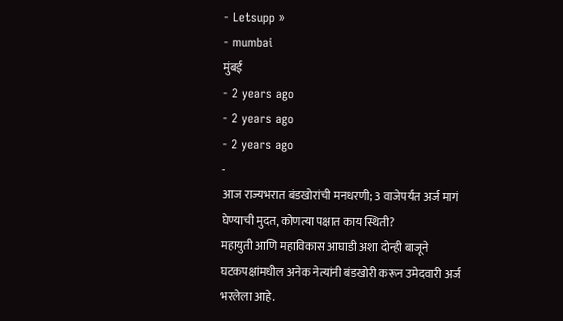- Letsupp »
- mumbai
मुंबई
- 2 years ago
- 2 years ago
- 2 years ago
-
आज राज्यभरात बंडखोरांची मनधरणी; 3 वाजेपर्यंत अर्ज मागं घेण्याची मुदत, कोणत्या पक्षात काय स्थिती?
महायुती आणि महाविकास आघाडी अशा दोन्ही बाजूने घटकपक्षांमधील अनेक नेत्यांनी बंडखोरी करून उमेदवारी अर्ज भरलेला आहे.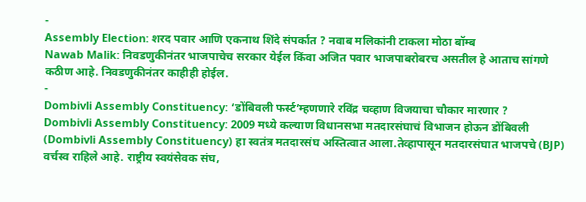-
Assembly Election: शरद पवार आणि एकनाथ शिंदे संपर्कात ? नवाब मलिकांनी टाकला मोठा बॉम्ब
Nawab Malik: निवडणुकीनंतर भाजपाचेच सरकार येईल किंवा अजित पवार भाजपाबरोबरच असतील हे आताच सांगणे कठीण आहे. निवडणुकीनंतर काहीही होईल.
-
Dombivli Assembly Constituency: ‘डोंबिवली फर्स्ट’म्हणणारे रविंद्र चव्हाण विजयाचा चौकार मारणार ?
Dombivli Assembly Constituency: 2009 मध्ये कल्याण विधानसभा मतदारसंघाचं विभाजन होऊन डोंबिवली (Dombivli Assembly Constituency) हा स्वतंत्र मतदारसंघ अस्तित्वात आला.तेव्हापासून मतदारसंघात भाजपचे (BJP) वर्चस्व राहिले आहे. राष्ट्रीय स्वयंसेवक संघ,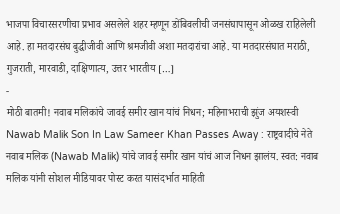भाजपा विचारसरणीचा प्रभाव असलेले शहर म्हणून डोंबिवलीची जनसंघापासून ओळख राहिलेली आहे. हा मतदारसंघ बुद्धीजीवी आणि श्रमजीवी अशा मतदारांचा आहे. या मतदारसंघात मराठी, गुजराती, मारवाडी, दाक्षिणात्य, उत्तर भारतीय […]
-
मोठी बातमी! नवाब मलिकांचे जावई समीर खान यांचं निधन; महिनाभराची झुंज अयशस्वी
Nawab Malik Son In Law Sameer Khan Passes Away : राष्ट्रवादीचे नेते नवाब मलिक (Nawab Malik) यांचे जावई समीर खान यांचं आज निधन झालंय. स्वत: नवाब मलिक यांनी सोशल मीडियावर पोस्ट करत यासंदर्भात माहिती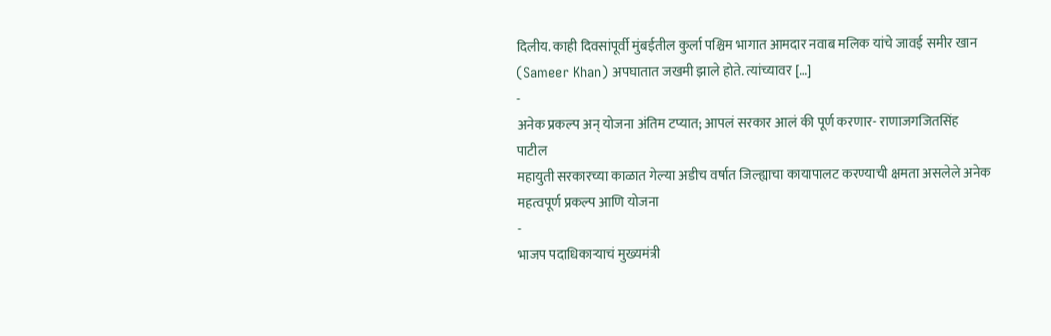दिलीय. काही दिवसांपूर्वी मुंबईतील कुर्ला पश्चिम भागात आमदार नवाब मलिक यांचे जावई समीर खान (Sameer Khan) अपघातात जखमी झाले होते. त्यांच्यावर […]
-
अनेक प्रकल्प अन् योजना अंतिम टप्यात; आपलं सरकार आलं की पूर्ण करणार- राणाजगजितसिंह पाटील
महायुती सरकारच्या काळात गेल्या अडीच वर्षात जिल्ह्याचा कायापालट करण्याची क्षमता असलेले अनेक महत्वपूर्ण प्रकल्प आणि योजना
-
भाजप पदाधिकाऱ्याचं मुख्यमंत्री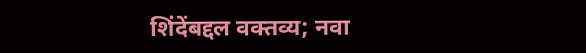शिंदेंबद्दल वक्तव्य; नवा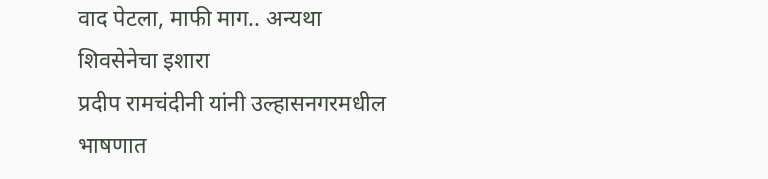वाद पेटला, माफी माग.. अन्यथा शिवसेनेचा इशारा
प्रदीप रामचंदीनी यांनी उल्हासनगरमधील भाषणात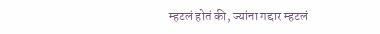म्हटलं होतं की, ज्यांना गद्दार म्हटलं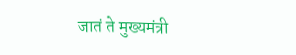जातं ते मुख्यमंत्री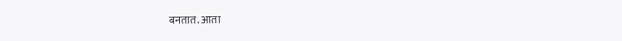बनतात. आता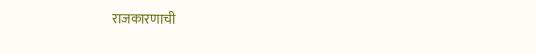राजकारणाची